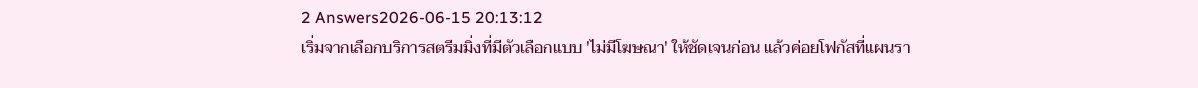2 Answers2026-06-15 20:13:12
เริ่มจากเลือกบริการสตรีมมิ่งที่มีตัวเลือกแบบ 'ไม่มีโฆษณา' ให้ชัดเจนก่อน แล้วค่อยโฟกัสที่แผนรา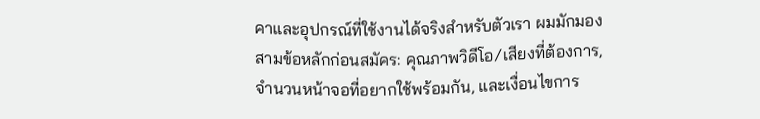คาและอุปกรณ์ที่ใช้งานได้จริงสำหรับตัวเรา ผมมักมองสามข้อหลักก่อนสมัคร: คุณภาพวิดีโอ/เสียงที่ต้องการ, จำนวนหน้าจอที่อยากใช้พร้อมกัน, และเงื่อนไขการ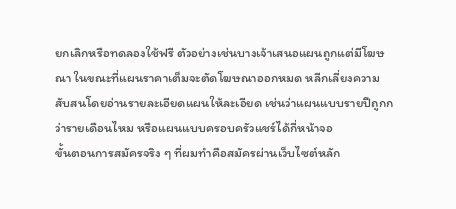ยกเลิกหรือทดลองใช้ฟรี ตัวอย่างเช่นบางเจ้าเสนอแผนถูกแต่มีโฆษณา ในขณะที่แผนราคาเต็มจะตัดโฆษณาออกหมด หลีกเลี่ยงความสับสนโดยอ่านรายละเอียดแผนให้ละเอียด เช่นว่าแผนแบบรายปีถูกกว่ารายเดือนไหม หรือแผนแบบครอบครัวแชร์ได้กี่หน้าจอ
ขั้นตอนการสมัครจริง ๆ ที่ผมทำคือสมัครผ่านเว็บไซต์หลัก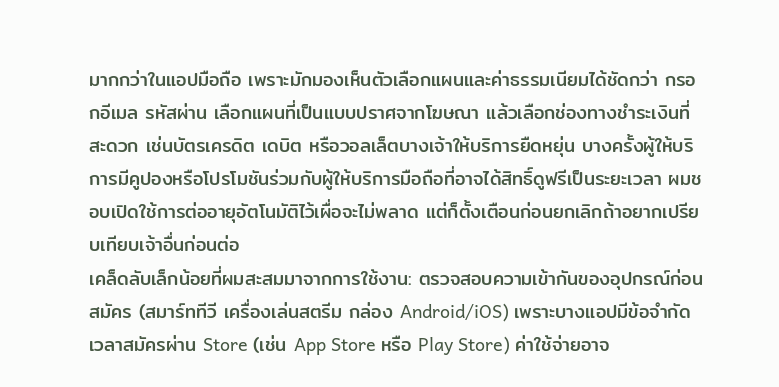มากกว่าในแอปมือถือ เพราะมักมองเห็นตัวเลือกแผนและค่าธรรมเนียมได้ชัดกว่า กรอกอีเมล รหัสผ่าน เลือกแผนที่เป็นแบบปราศจากโฆษณา แล้วเลือกช่องทางชำระเงินที่สะดวก เช่นบัตรเครดิต เดบิต หรือวอลเล็ตบางเจ้าให้บริการยืดหยุ่น บางครั้งผู้ให้บริการมีคูปองหรือโปรโมชันร่วมกับผู้ให้บริการมือถือที่อาจได้สิทธิ์ดูฟรีเป็นระยะเวลา ผมชอบเปิดใช้การต่ออายุอัตโนมัติไว้เผื่อจะไม่พลาด แต่ก็ตั้งเตือนก่อนยกเลิกถ้าอยากเปรียบเทียบเจ้าอื่นก่อนต่อ
เคล็ดลับเล็กน้อยที่ผมสะสมมาจากการใช้งาน: ตรวจสอบความเข้ากันของอุปกรณ์ก่อนสมัคร (สมาร์ททีวี เครื่องเล่นสตรีม กล่อง Android/iOS) เพราะบางแอปมีข้อจำกัด เวลาสมัครผ่าน Store (เช่น App Store หรือ Play Store) ค่าใช้จ่ายอาจ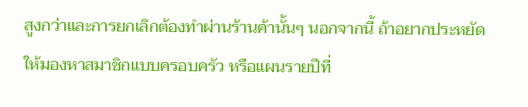สูงกว่าและการยกเลิกต้องทำผ่านร้านค้านั้นๆ นอกจากนี้ ถ้าอยากประหยัดให้มองหาสมาชิกแบบครอบครัว หรือแผนรายปีที่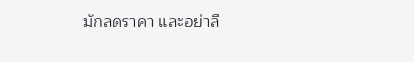มักลดราคา และอย่าลื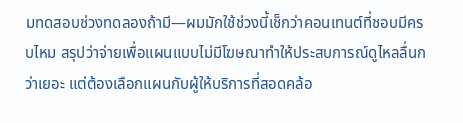มทดสอบช่วงทดลองถ้ามี—ผมมักใช้ช่วงนี้เช็กว่าคอนเทนต์ที่ชอบมีครบไหม สรุปว่าจ่ายเพื่อแผนแบบไม่มีโฆษณาทำให้ประสบการณ์ดูไหลลื่นกว่าเยอะ แต่ต้องเลือกแผนกับผู้ให้บริการที่สอดคล้อ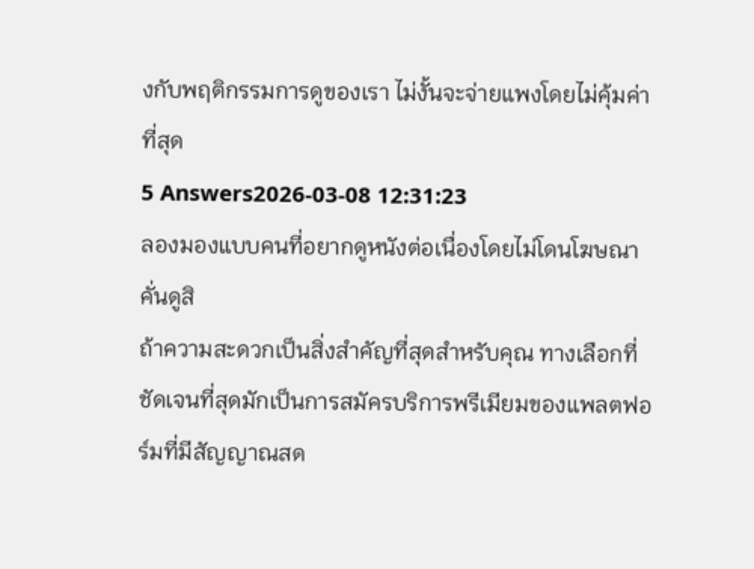งกับพฤติกรรมการดูของเรา ไม่งั้นจะจ่ายแพงโดยไม่คุ้มค่าที่สุด
5 Answers2026-03-08 12:31:23
ลองมองแบบคนที่อยากดูหนังต่อเนื่องโดยไม่โดนโฆษณาคั่นดูสิ
ถ้าความสะดวกเป็นสิ่งสำคัญที่สุดสำหรับคุณ ทางเลือกที่ชัดเจนที่สุดมักเป็นการสมัครบริการพรีเมียมของแพลตฟอร์มที่มีสัญญาณสด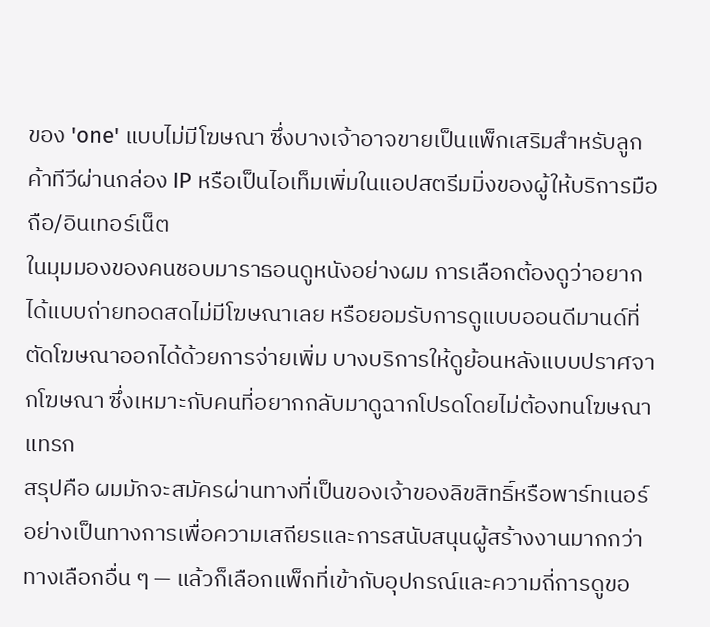ของ 'one' แบบไม่มีโฆษณา ซึ่งบางเจ้าอาจขายเป็นแพ็กเสริมสำหรับลูกค้าทีวีผ่านกล่อง IP หรือเป็นไอเท็มเพิ่มในแอปสตรีมมิ่งของผู้ให้บริการมือถือ/อินเทอร์เน็ต
ในมุมมองของคนชอบมาราธอนดูหนังอย่างผม การเลือกต้องดูว่าอยากได้แบบถ่ายทอดสดไม่มีโฆษณาเลย หรือยอมรับการดูแบบออนดีมานด์ที่ตัดโฆษณาออกได้ด้วยการจ่ายเพิ่ม บางบริการให้ดูย้อนหลังแบบปราศจากโฆษณา ซึ่งเหมาะกับคนที่อยากกลับมาดูฉากโปรดโดยไม่ต้องทนโฆษณาแทรก
สรุปคือ ผมมักจะสมัครผ่านทางที่เป็นของเจ้าของลิขสิทธิ์หรือพาร์ทเนอร์อย่างเป็นทางการเพื่อความเสถียรและการสนับสนุนผู้สร้างงานมากกว่าทางเลือกอื่น ๆ — แล้วก็เลือกแพ็กที่เข้ากับอุปกรณ์และความถี่การดูขอ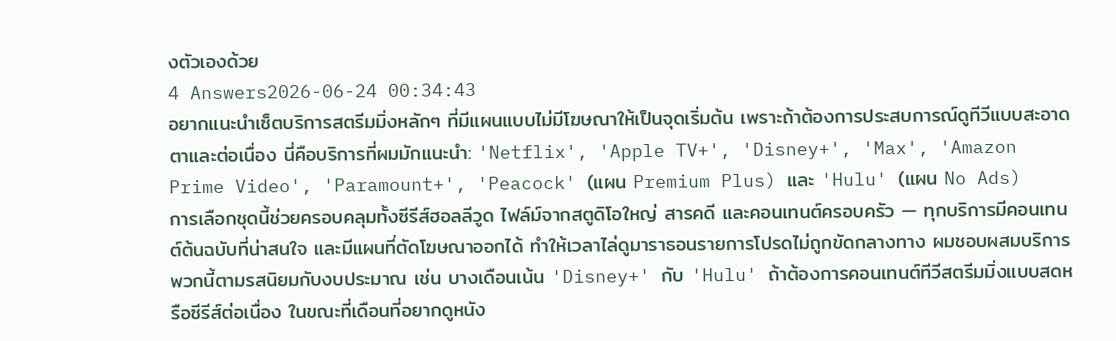งตัวเองด้วย
4 Answers2026-06-24 00:34:43
อยากแนะนำเซ็ตบริการสตรีมมิ่งหลักๆ ที่มีแผนแบบไม่มีโฆษณาให้เป็นจุดเริ่มต้น เพราะถ้าต้องการประสบการณ์ดูทีวีแบบสะอาดตาและต่อเนื่อง นี่คือบริการที่ผมมักแนะนำ: 'Netflix', 'Apple TV+', 'Disney+', 'Max', 'Amazon Prime Video', 'Paramount+', 'Peacock' (แผน Premium Plus) และ 'Hulu' (แผน No Ads)
การเลือกชุดนี้ช่วยครอบคลุมทั้งซีรีส์ฮอลลีวูด ไฟล์ม์จากสตูดิโอใหญ่ สารคดี และคอนเทนต์ครอบครัว — ทุกบริการมีคอนเทนต์ต้นฉบับที่น่าสนใจ และมีแผนที่ตัดโฆษณาออกได้ ทำให้เวลาไล่ดูมาราธอนรายการโปรดไม่ถูกขัดกลางทาง ผมชอบผสมบริการพวกนี้ตามรสนิยมกับงบประมาณ เช่น บางเดือนเน้น 'Disney+' กับ 'Hulu' ถ้าต้องการคอนเทนต์ทีวีสตรีมมิ่งแบบสดหรือซีรีส์ต่อเนื่อง ในขณะที่เดือนที่อยากดูหนัง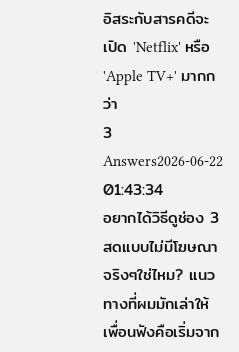อิสระกับสารคดีจะเปิด 'Netflix' หรือ 'Apple TV+' มากกว่า
3 Answers2026-06-22 01:43:34
อยากได้วิธีดูช่อง 3 สดแบบไม่มีโฆษณาจริงๆใช่ไหม? แนวทางที่ผมมักเล่าให้เพื่อนฟังคือเริ่มจาก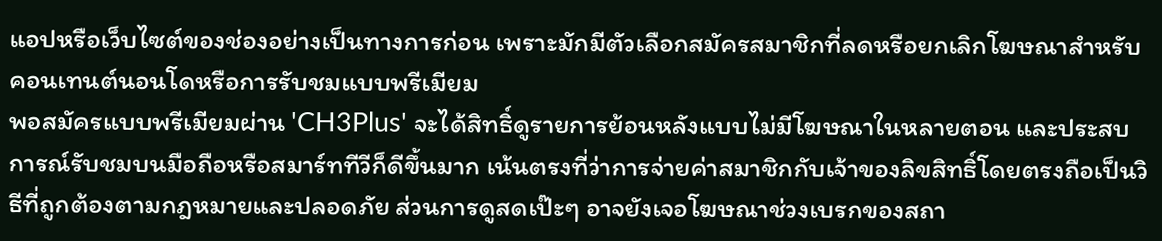แอปหรือเว็บไซต์ของช่องอย่างเป็นทางการก่อน เพราะมักมีตัวเลือกสมัครสมาชิกที่ลดหรือยกเลิกโฆษณาสำหรับคอนเทนต์นอนโดหรือการรับชมแบบพรีเมียม
พอสมัครแบบพรีเมียมผ่าน 'CH3Plus' จะได้สิทธิ์ดูรายการย้อนหลังแบบไม่มีโฆษณาในหลายตอน และประสบการณ์รับชมบนมือถือหรือสมาร์ททีวีก็ดีขึ้นมาก เน้นตรงที่ว่าการจ่ายค่าสมาชิกกับเจ้าของลิขสิทธิ์โดยตรงถือเป็นวิธีที่ถูกต้องตามกฎหมายและปลอดภัย ส่วนการดูสดเป๊ะๆ อาจยังเจอโฆษณาช่วงเบรกของสถา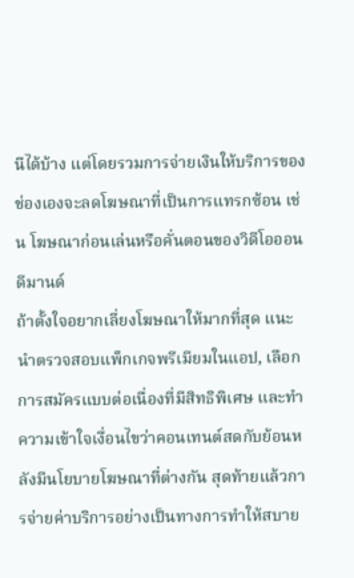นีได้บ้าง แต่โดยรวมการจ่ายเงินให้บริการของช่องเองจะลดโฆษณาที่เป็นการแทรกซ้อน เช่น โฆษณาก่อนเล่นหรือคั่นตอนของวิดีโอออนดีมานด์
ถ้าตั้งใจอยากเลี่ยงโฆษณาให้มากที่สุด แนะนำตรวจสอบแพ็กเกจพรีเมียมในแอป, เลือกการสมัครแบบต่อเนื่องที่มีสิทธิพิเศษ และทำความเข้าใจเงื่อนไขว่าคอนเทนต์สดกับย้อนหลังมีนโยบายโฆษณาที่ต่างกัน สุดท้ายแล้วการจ่ายค่าบริการอย่างเป็นทางการทำให้สบาย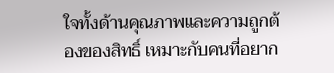ใจทั้งด้านคุณภาพและความถูกต้องของสิทธิ์ เหมาะกับคนที่อยาก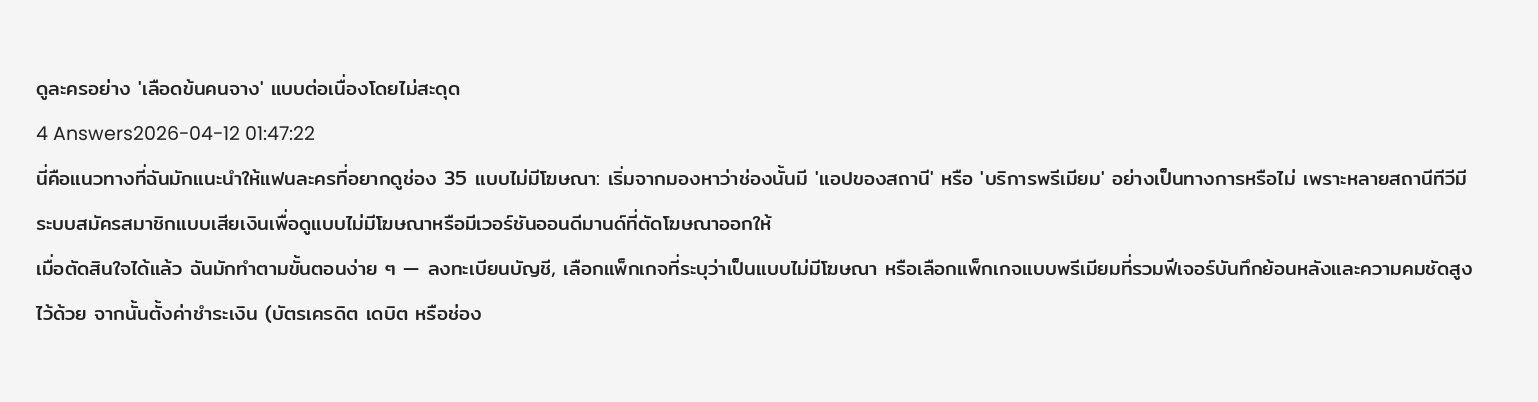ดูละครอย่าง 'เลือดข้นคนจาง' แบบต่อเนื่องโดยไม่สะดุด
4 Answers2026-04-12 01:47:22
นี่คือแนวทางที่ฉันมักแนะนำให้แฟนละครที่อยากดูช่อง 35 แบบไม่มีโฆษณา: เริ่มจากมองหาว่าช่องนั้นมี 'แอปของสถานี' หรือ 'บริการพรีเมียม' อย่างเป็นทางการหรือไม่ เพราะหลายสถานีทีวีมีระบบสมัครสมาชิกแบบเสียเงินเพื่อดูแบบไม่มีโฆษณาหรือมีเวอร์ชันออนดีมานด์ที่ตัดโฆษณาออกให้
เมื่อตัดสินใจได้แล้ว ฉันมักทำตามขั้นตอนง่าย ๆ — ลงทะเบียนบัญชี, เลือกแพ็กเกจที่ระบุว่าเป็นแบบไม่มีโฆษณา หรือเลือกแพ็กเกจแบบพรีเมียมที่รวมฟีเจอร์บันทึกย้อนหลังและความคมชัดสูงไว้ด้วย จากนั้นตั้งค่าชำระเงิน (บัตรเครดิต เดบิต หรือช่อง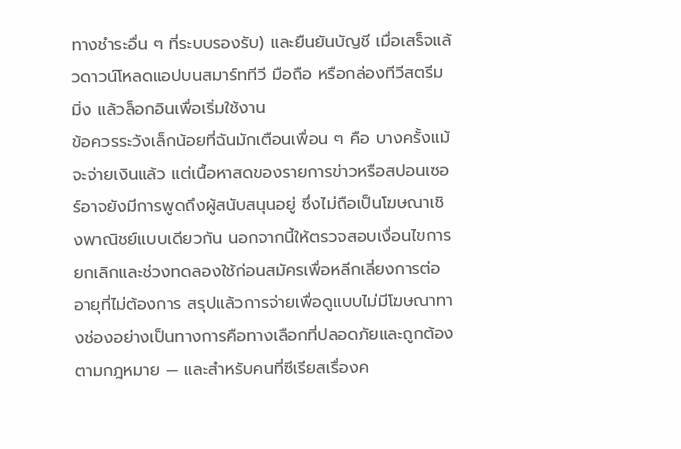ทางชำระอื่น ๆ ที่ระบบรองรับ) และยืนยันบัญชี เมื่อเสร็จแล้วดาวน์โหลดแอปบนสมาร์ททีวี มือถือ หรือกล่องทีวีสตรีมมิ่ง แล้วล็อกอินเพื่อเริ่มใช้งาน
ข้อควรระวังเล็กน้อยที่ฉันมักเตือนเพื่อน ๆ คือ บางครั้งแม้จะจ่ายเงินแล้ว แต่เนื้อหาสดของรายการข่าวหรือสปอนเซอร์อาจยังมีการพูดถึงผู้สนับสนุนอยู่ ซึ่งไม่ถือเป็นโฆษณาเชิงพาณิชย์แบบเดียวกัน นอกจากนี้ให้ตรวจสอบเงื่อนไขการยกเลิกและช่วงทดลองใช้ก่อนสมัครเพื่อหลีกเลี่ยงการต่ออายุที่ไม่ต้องการ สรุปแล้วการจ่ายเพื่อดูแบบไม่มีโฆษณาทางช่องอย่างเป็นทางการคือทางเลือกที่ปลอดภัยและถูกต้องตามกฎหมาย — และสำหรับคนที่ซีเรียสเรื่องค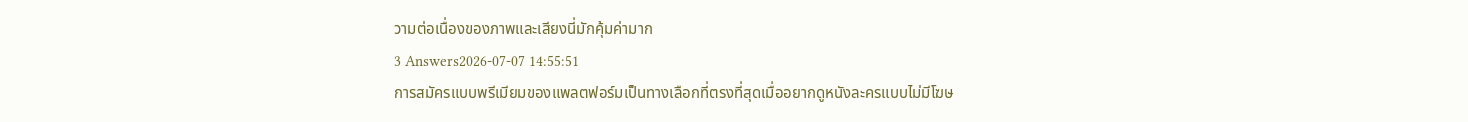วามต่อเนื่องของภาพและเสียงนี่มักคุ้มค่ามาก
3 Answers2026-07-07 14:55:51
การสมัครแบบพรีเมียมของแพลตฟอร์มเป็นทางเลือกที่ตรงที่สุดเมื่ออยากดูหนังละครแบบไม่มีโฆษ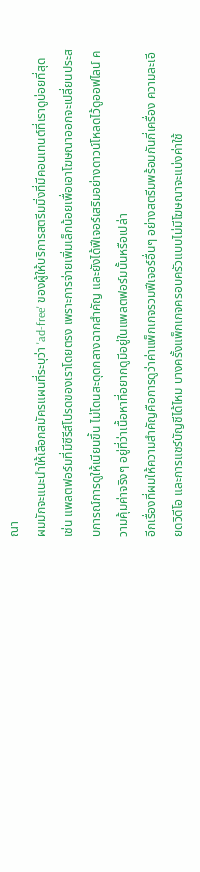ณา
ผมมักจะแนะนำให้เลือกสมัครแผนที่ระบุว่า 'ad-free' ของผู้ให้บริการสตรีมมิ่งที่มีคอนเทนต์ที่เราดูบ่อยที่สุด เช่น แพลตฟอร์มที่มีซีรีส์โปรดของเราโดยตรง เพราะการจ่ายเพิ่มเล็กน้อยเพื่อเอาโฆษณาออกจะเปลี่ยนประสบการณ์การดูให้เนียนขึ้น ไม่โดนสะดุดกลางฉากสำคัญ และยังได้ฟีเจอร์เสริมอย่างดาวน์โหลดไว้ดูออฟไลน์ ความคุ้มค่าจริงๆ อยู่ที่ว่าเนื้อหาที่อยากดูมีอยู่ในแพลตฟอร์มนั้นหรือเปล่า
อีกเรื่องที่ผมให้ความสำคัญคือการดูว่าค่าแพ็กเกจรวมฟีเจอร์อื่นๆ อย่างสตรีมพร้อมกันกี่เครื่อง ความละเอียดวิดีโอ และการแชร์บัญชีได้ไหม บางครั้งแพ็กเกจครอบครัวแบบไม่มีโฆษณาจะแบ่งค่าใช้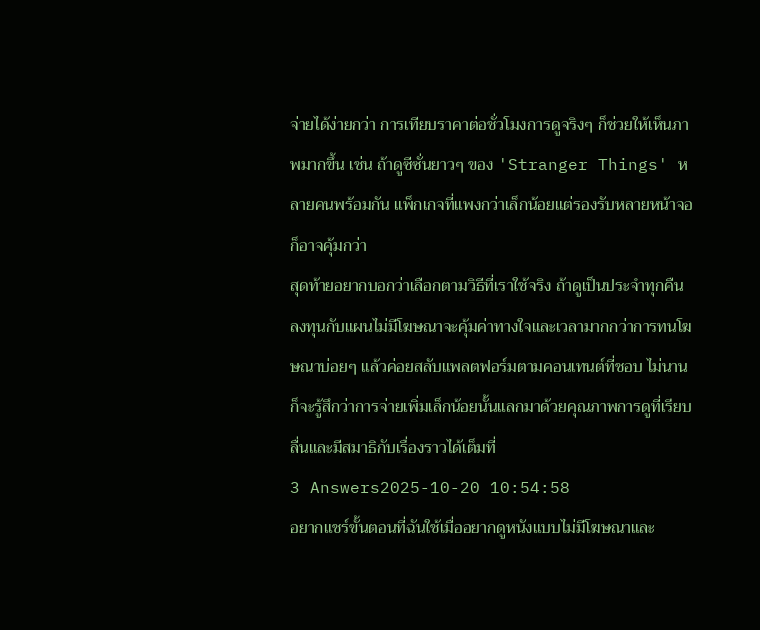จ่ายได้ง่ายกว่า การเทียบราคาต่อชั่วโมงการดูจริงๆ ก็ช่วยให้เห็นภาพมากขึ้น เช่น ถ้าดูซีซั่นยาวๆ ของ 'Stranger Things' หลายคนพร้อมกัน แพ็กเกจที่แพงกว่าเล็กน้อยแต่รองรับหลายหน้าจอก็อาจคุ้มกว่า
สุดท้ายอยากบอกว่าเลือกตามวิธีที่เราใช้จริง ถ้าดูเป็นประจำทุกคืน ลงทุนกับแผนไม่มีโฆษณาจะคุ้มค่าทางใจและเวลามากกว่าการทนโฆษณาบ่อยๆ แล้วค่อยสลับแพลตฟอร์มตามคอนเทนต์ที่ชอบ ไม่นานก็จะรู้สึกว่าการจ่ายเพิ่มเล็กน้อยนั้นแลกมาด้วยคุณภาพการดูที่เรียบลื่นและมีสมาธิกับเรื่องราวได้เต็มที่
3 Answers2025-10-20 10:54:58
อยากแชร์ขั้นตอนที่ฉันใช้เมื่ออยากดูหนังแบบไม่มีโฆษณาและ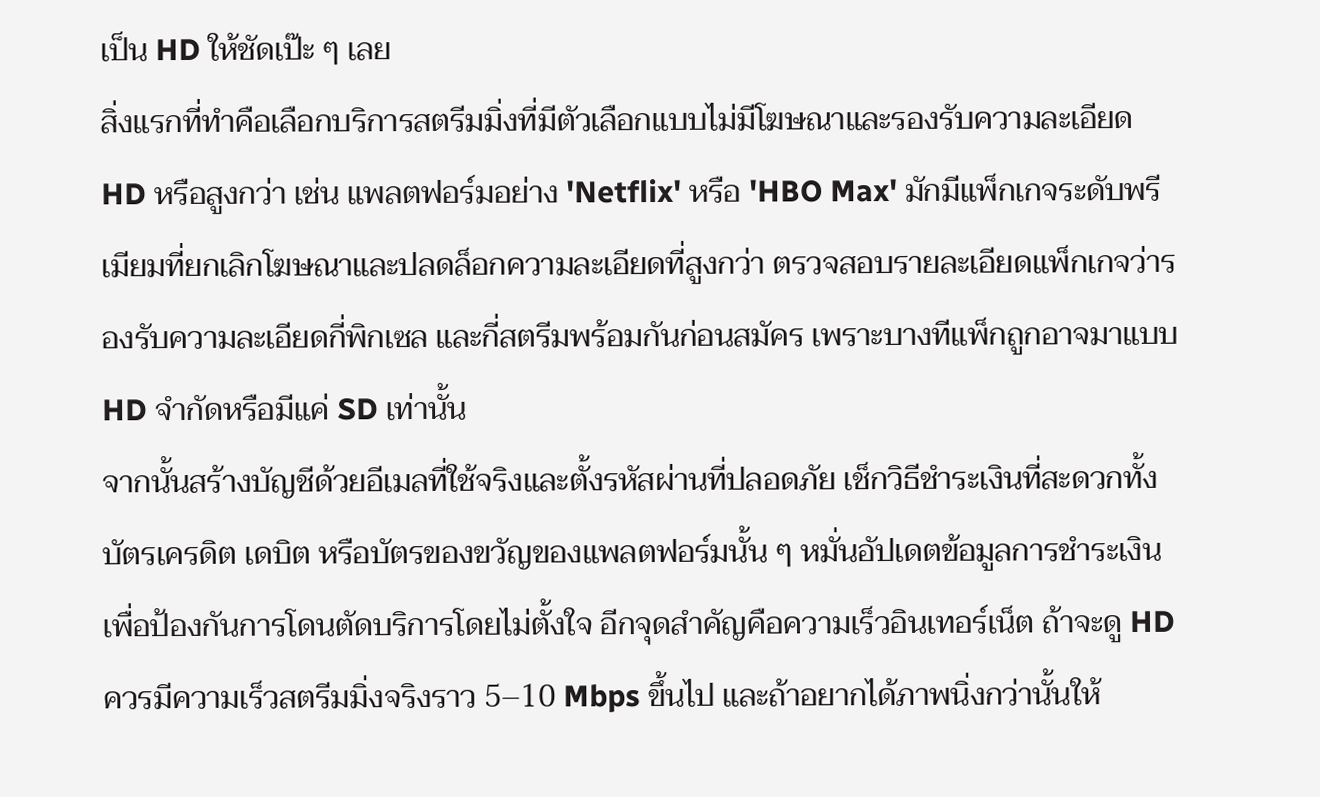เป็น HD ให้ชัดเป๊ะ ๆ เลย
สิ่งแรกที่ทำคือเลือกบริการสตรีมมิ่งที่มีตัวเลือกแบบไม่มีโฆษณาและรองรับความละเอียด HD หรือสูงกว่า เช่น แพลตฟอร์มอย่าง 'Netflix' หรือ 'HBO Max' มักมีแพ็กเกจระดับพรีเมียมที่ยกเลิกโฆษณาและปลดล็อกความละเอียดที่สูงกว่า ตรวจสอบรายละเอียดแพ็กเกจว่ารองรับความละเอียดกี่พิกเซล และกี่สตรีมพร้อมกันก่อนสมัคร เพราะบางทีแพ็กถูกอาจมาแบบ HD จำกัดหรือมีแค่ SD เท่านั้น
จากนั้นสร้างบัญชีด้วยอีเมลที่ใช้จริงและตั้งรหัสผ่านที่ปลอดภัย เช็กวิธีชำระเงินที่สะดวกทั้งบัตรเครดิต เดบิต หรือบัตรของขวัญของแพลตฟอร์มนั้น ๆ หมั่นอัปเดตข้อมูลการชำระเงินเพื่อป้องกันการโดนตัดบริการโดยไม่ตั้งใจ อีกจุดสำคัญคือความเร็วอินเทอร์เน็ต ถ้าจะดู HD ควรมีความเร็วสตรีมมิ่งจริงราว 5–10 Mbps ขึ้นไป และถ้าอยากได้ภาพนิ่งกว่านั้นให้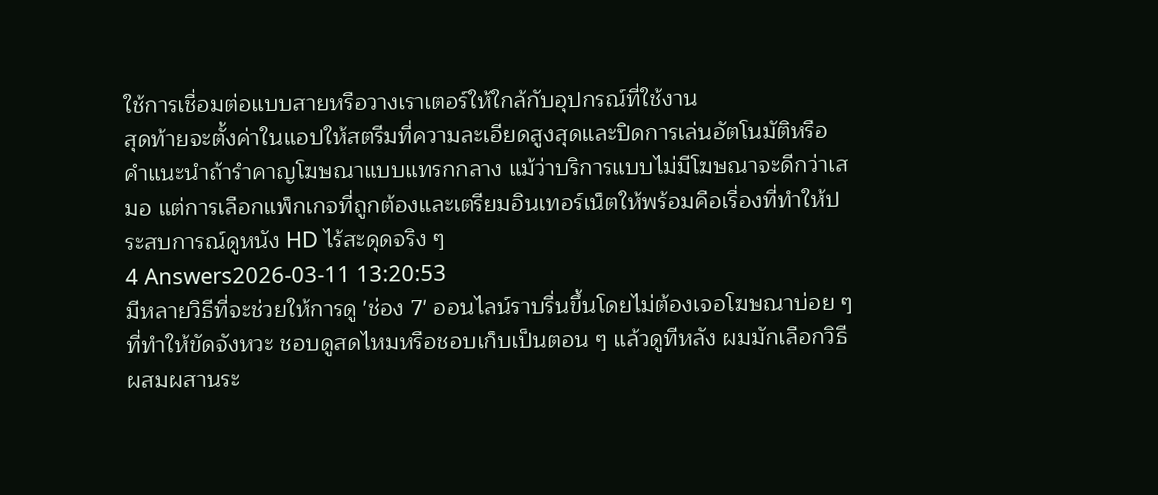ใช้การเชื่อมต่อแบบสายหรือวางเราเตอร์ให้ใกล้กับอุปกรณ์ที่ใช้งาน
สุดท้ายจะตั้งค่าในแอปให้สตรีมที่ความละเอียดสูงสุดและปิดการเล่นอัตโนมัติหรือคำแนะนำถ้ารำคาญโฆษณาแบบแทรกกลาง แม้ว่าบริการแบบไม่มีโฆษณาจะดีกว่าเสมอ แต่การเลือกแพ็กเกจที่ถูกต้องและเตรียมอินเทอร์เน็ตให้พร้อมคือเรื่องที่ทำให้ประสบการณ์ดูหนัง HD ไร้สะดุดจริง ๆ
4 Answers2026-03-11 13:20:53
มีหลายวิธีที่จะช่วยให้การดู 'ช่อง 7' ออนไลน์ราบรื่นขึ้นโดยไม่ต้องเจอโฆษณาบ่อย ๆ ที่ทำให้ขัดจังหวะ ชอบดูสดไหมหรือชอบเก็บเป็นตอน ๆ แล้วดูทีหลัง ผมมักเลือกวิธีผสมผสานระ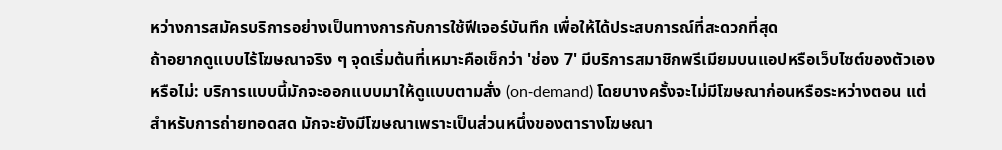หว่างการสมัครบริการอย่างเป็นทางการกับการใช้ฟีเจอร์บันทึก เพื่อให้ได้ประสบการณ์ที่สะดวกที่สุด
ถ้าอยากดูแบบไร้โฆษณาจริง ๆ จุดเริ่มต้นที่เหมาะคือเช็กว่า 'ช่อง 7' มีบริการสมาชิกพรีเมียมบนแอปหรือเว็บไซต์ของตัวเองหรือไม่: บริการแบบนี้มักจะออกแบบมาให้ดูแบบตามสั่ง (on‑demand) โดยบางครั้งจะไม่มีโฆษณาก่อนหรือระหว่างตอน แต่สำหรับการถ่ายทอดสด มักจะยังมีโฆษณาเพราะเป็นส่วนหนึ่งของตารางโฆษณา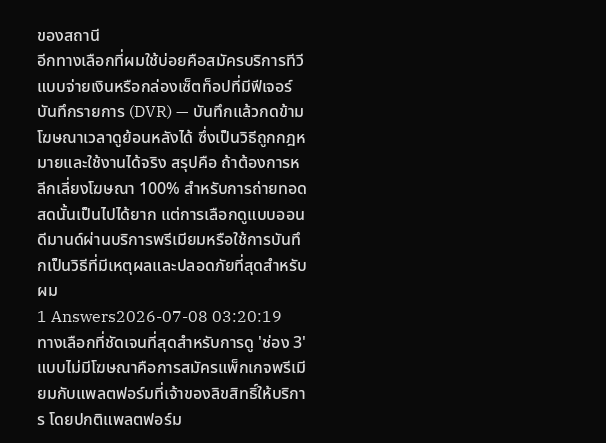ของสถานี
อีกทางเลือกที่ผมใช้บ่อยคือสมัครบริการทีวีแบบจ่ายเงินหรือกล่องเซ็ตท็อปที่มีฟีเจอร์บันทึกรายการ (DVR) — บันทึกแล้วกดข้ามโฆษณาเวลาดูย้อนหลังได้ ซึ่งเป็นวิธีถูกกฎหมายและใช้งานได้จริง สรุปคือ ถ้าต้องการหลีกเลี่ยงโฆษณา 100% สำหรับการถ่ายทอดสดนั้นเป็นไปได้ยาก แต่การเลือกดูแบบออนดีมานด์ผ่านบริการพรีเมียมหรือใช้การบันทึกเป็นวิธีที่มีเหตุผลและปลอดภัยที่สุดสำหรับผม
1 Answers2026-07-08 03:20:19
ทางเลือกที่ชัดเจนที่สุดสำหรับการดู 'ช่อง 3' แบบไม่มีโฆษณาคือการสมัครแพ็กเกจพรีเมียมกับแพลตฟอร์มที่เจ้าของลิขสิทธิ์ให้บริการ โดยปกติแพลตฟอร์ม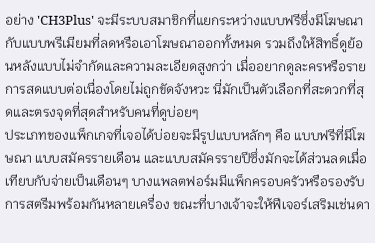อย่าง 'CH3Plus' จะมีระบบสมาชิกที่แยกระหว่างแบบฟรีซึ่งมีโฆษณากับแบบพรีเมียมที่ลดหรือเอาโฆษณาออกทั้งหมด รวมถึงให้สิทธิ์ดูย้อนหลังแบบไม่จำกัดและความละเอียดสูงกว่า เมื่ออยากดูละครหรือรายการสดแบบต่อเนื่องโดยไม่ถูกขัดจังหวะ นี่มักเป็นตัวเลือกที่สะดวกที่สุดและตรงจุดที่สุดสำหรับคนที่ดูบ่อยๆ
ประเภทของแพ็กเกจที่เจอได้บ่อยจะมีรูปแบบหลักๆ คือ แบบฟรีที่มีโฆษณา แบบสมัครรายเดือน และแบบสมัครรายปีซึ่งมักจะได้ส่วนลดเมื่อเทียบกับจ่ายเป็นเดือนๆ บางแพลตฟอร์มมีแพ็กครอบครัวหรือรองรับการสตรีมพร้อมกันหลายเครื่อง ขณะที่บางเจ้าจะให้ฟีเจอร์เสริมเช่นดา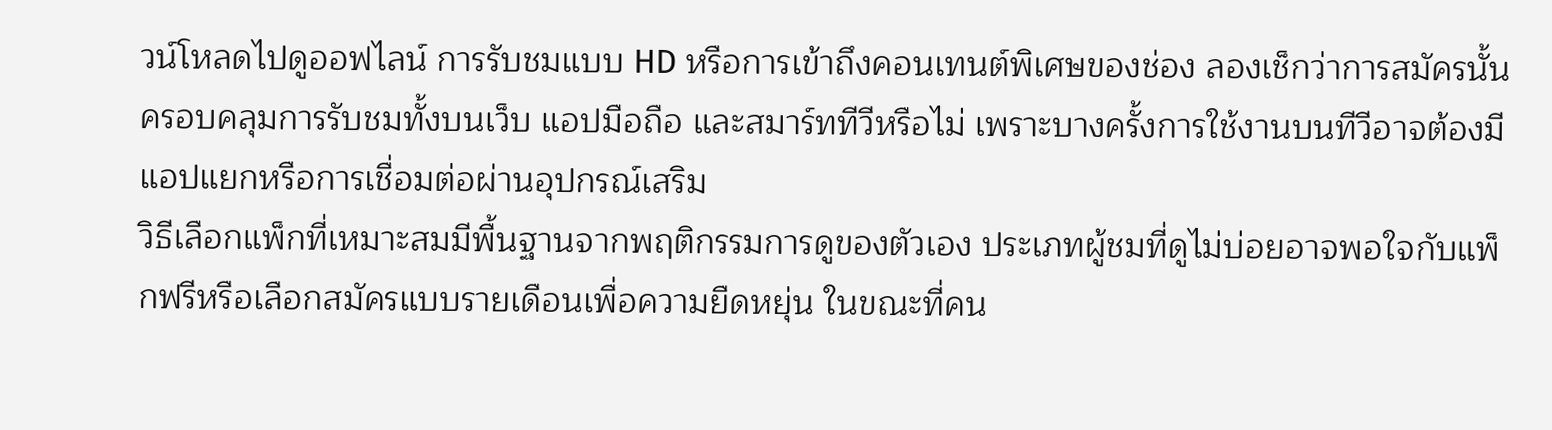วน์โหลดไปดูออฟไลน์ การรับชมแบบ HD หรือการเข้าถึงคอนเทนต์พิเศษของช่อง ลองเช็กว่าการสมัครนั้นครอบคลุมการรับชมทั้งบนเว็บ แอปมือถือ และสมาร์ททีวีหรือไม่ เพราะบางครั้งการใช้งานบนทีวีอาจต้องมีแอปแยกหรือการเชื่อมต่อผ่านอุปกรณ์เสริม
วิธีเลือกแพ็กที่เหมาะสมมีพื้นฐานจากพฤติกรรมการดูของตัวเอง ประเภทผู้ชมที่ดูไม่บ่อยอาจพอใจกับแพ็กฟรีหรือเลือกสมัครแบบรายเดือนเพื่อความยืดหยุ่น ในขณะที่คน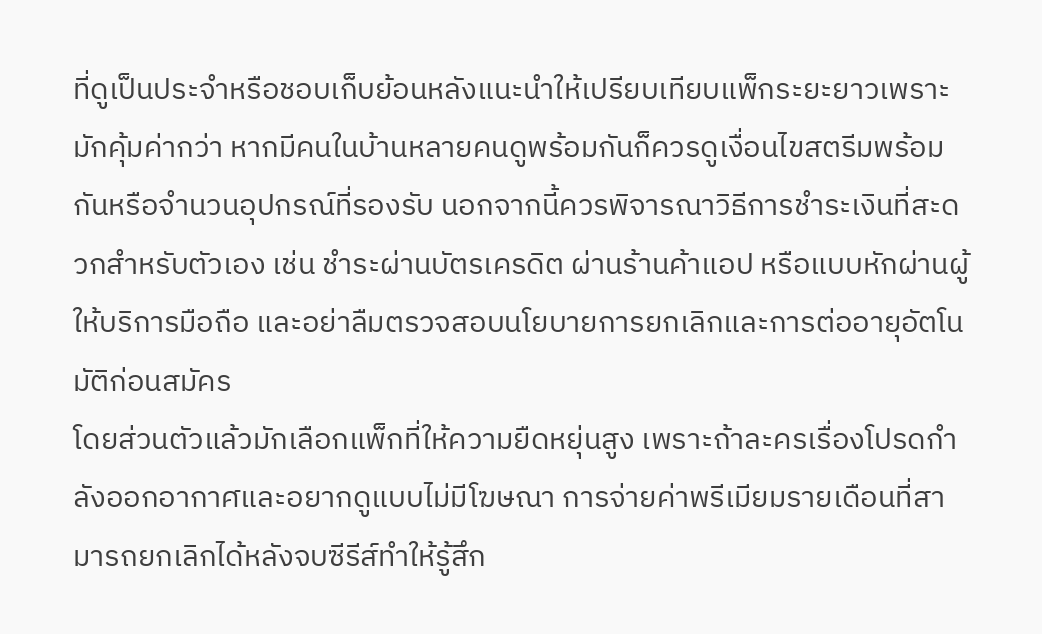ที่ดูเป็นประจำหรือชอบเก็บย้อนหลังแนะนำให้เปรียบเทียบแพ็กระยะยาวเพราะมักคุ้มค่ากว่า หากมีคนในบ้านหลายคนดูพร้อมกันก็ควรดูเงื่อนไขสตรีมพร้อมกันหรือจำนวนอุปกรณ์ที่รองรับ นอกจากนี้ควรพิจารณาวิธีการชำระเงินที่สะดวกสำหรับตัวเอง เช่น ชำระผ่านบัตรเครดิต ผ่านร้านค้าแอป หรือแบบหักผ่านผู้ให้บริการมือถือ และอย่าลืมตรวจสอบนโยบายการยกเลิกและการต่ออายุอัตโนมัติก่อนสมัคร
โดยส่วนตัวแล้วมักเลือกแพ็กที่ให้ความยืดหยุ่นสูง เพราะถ้าละครเรื่องโปรดกำลังออกอากาศและอยากดูแบบไม่มีโฆษณา การจ่ายค่าพรีเมียมรายเดือนที่สามารถยกเลิกได้หลังจบซีรีส์ทำให้รู้สึก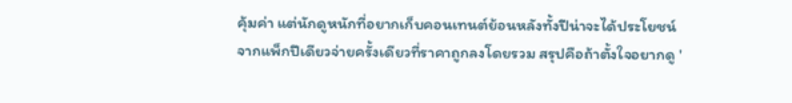คุ้มค่า แต่นักดูหนักที่อยากเก็บคอนเทนต์ย้อนหลังทั้งปีน่าจะได้ประโยชน์จากแพ็กปีเดียวจ่ายครั้งเดียวที่ราคาถูกลงโดยรวม สรุปคือถ้าตั้งใจอยากดู '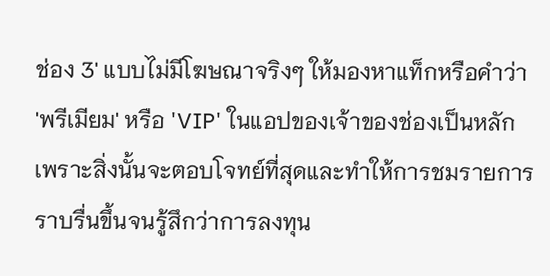ช่อง 3' แบบไม่มีโฆษณาจริงๆ ให้มองหาแท็กหรือคำว่า 'พรีเมียม' หรือ 'VIP' ในแอปของเจ้าของช่องเป็นหลัก เพราะสิ่งนั้นจะตอบโจทย์ที่สุดและทำให้การชมรายการราบรื่นขึ้นจนรู้สึกว่าการลงทุน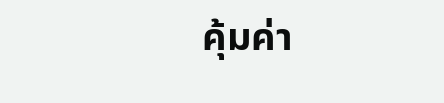คุ้มค่า